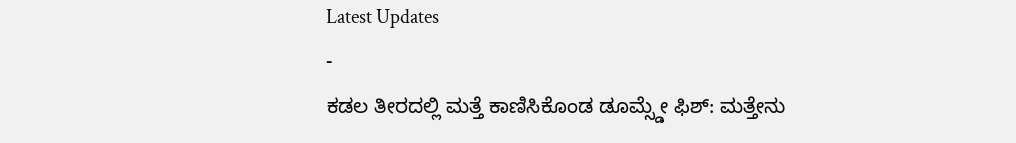Latest Updates
-
ಕಡಲ ತೀರದಲ್ಲಿ ಮತ್ತೆ ಕಾಣಿಸಿಕೊಂಡ ಡೂಮ್ಸ್ಡೇ ಫಿಶ್: ಮತ್ತೇನು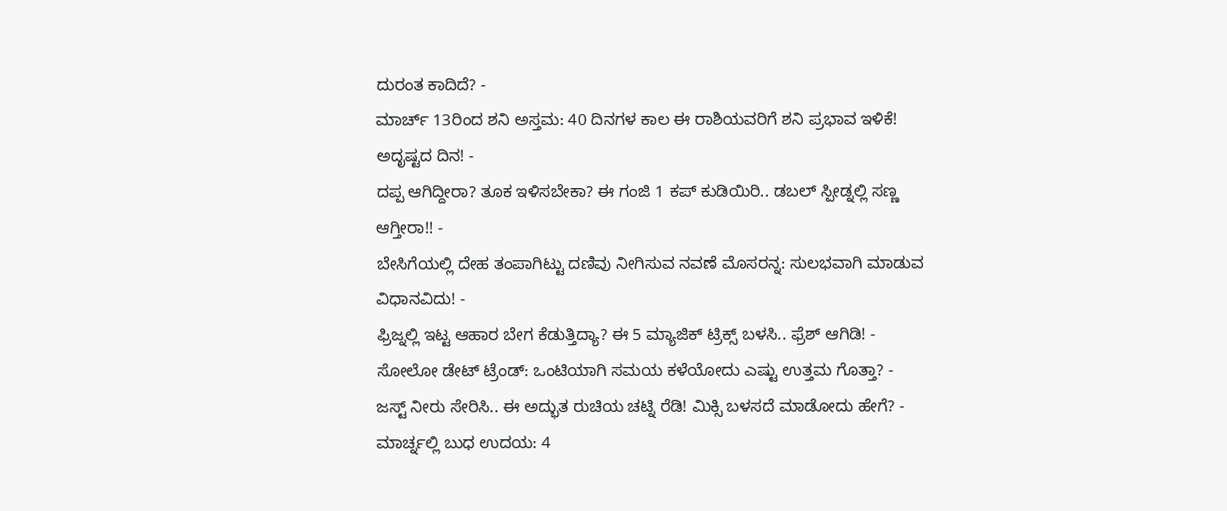ದುರಂತ ಕಾದಿದೆ? -
ಮಾರ್ಚ್ 13ರಿಂದ ಶನಿ ಅಸ್ತಮ: 40 ದಿನಗಳ ಕಾಲ ಈ ರಾಶಿಯವರಿಗೆ ಶನಿ ಪ್ರಭಾವ ಇಳಿಕೆ! ಅದೃಷ್ಟದ ದಿನ! -
ದಪ್ಪ ಆಗಿದ್ದೀರಾ? ತೂಕ ಇಳಿಸಬೇಕಾ? ಈ ಗಂಜಿ 1 ಕಪ್ ಕುಡಿಯಿರಿ.. ಡಬಲ್ ಸ್ಪೀಡ್ನಲ್ಲಿ ಸಣ್ಣ ಆಗ್ತೀರಾ!! -
ಬೇಸಿಗೆಯಲ್ಲಿ ದೇಹ ತಂಪಾಗಿಟ್ಟು ದಣಿವು ನೀಗಿಸುವ ನವಣೆ ಮೊಸರನ್ನ: ಸುಲಭವಾಗಿ ಮಾಡುವ ವಿಧಾನವಿದು! -
ಫ್ರಿಜ್ನಲ್ಲಿ ಇಟ್ಟ ಆಹಾರ ಬೇಗ ಕೆಡುತ್ತಿದ್ಯಾ? ಈ 5 ಮ್ಯಾಜಿಕ್ ಟ್ರಿಕ್ಸ್ ಬಳಸಿ.. ಫ್ರೆಶ್ ಆಗಿಡಿ! -
ಸೋಲೋ ಡೇಟ್ ಟ್ರೆಂಡ್: ಒಂಟಿಯಾಗಿ ಸಮಯ ಕಳೆಯೋದು ಎಷ್ಟು ಉತ್ತಮ ಗೊತ್ತಾ? -
ಜಸ್ಟ್ ನೀರು ಸೇರಿಸಿ.. ಈ ಅದ್ಭುತ ರುಚಿಯ ಚಟ್ನಿ ರೆಡಿ! ಮಿಕ್ಸಿ ಬಳಸದೆ ಮಾಡೋದು ಹೇಗೆ? -
ಮಾರ್ಚ್ನಲ್ಲಿ ಬುಧ ಉದಯ: 4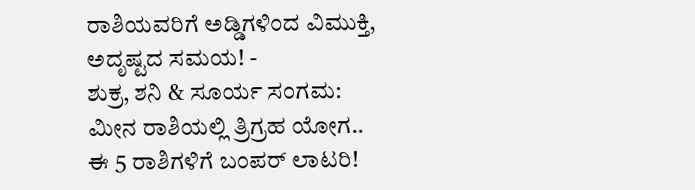ರಾಶಿಯವರಿಗೆ ಅಡ್ಡಿಗಳಿಂದ ವಿಮುಕ್ತಿ, ಅದೃಷ್ಟದ ಸಮಯ! -
ಶುಕ್ರ, ಶನಿ & ಸೂರ್ಯ ಸಂಗಮ: ಮೀನ ರಾಶಿಯಲ್ಲಿ ತ್ರಿಗ್ರಹ ಯೋಗ.. ಈ 5 ರಾಶಿಗಳಿಗೆ ಬಂಪರ್ ಲಾಟರಿ!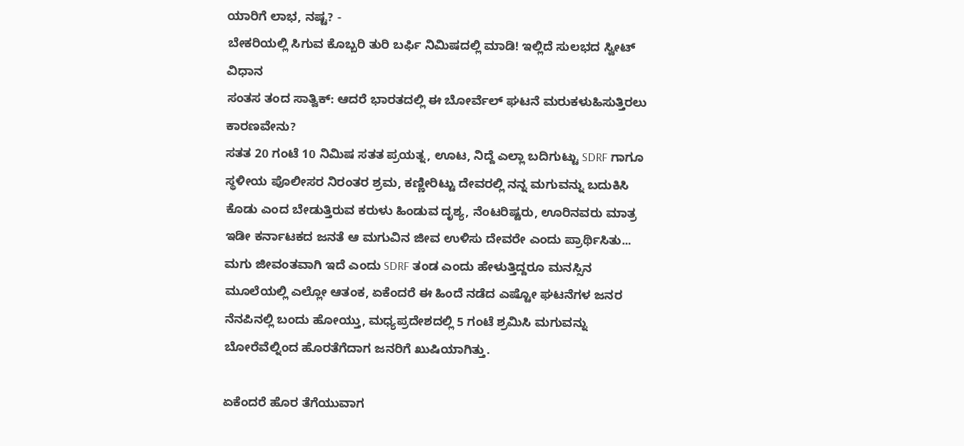ಯಾರಿಗೆ ಲಾಭ, ನಷ್ಟ? -
ಬೇಕರಿಯಲ್ಲಿ ಸಿಗುವ ಕೊಬ್ಬರಿ ತುರಿ ಬರ್ಫಿ ನಿಮಿಷದಲ್ಲಿ ಮಾಡಿ! ಇಲ್ಲಿದೆ ಸುಲಭದ ಸ್ವೀಟ್ ವಿಧಾನ
ಸಂತಸ ತಂದ ಸಾತ್ವಿಕ್: ಆದರೆ ಭಾರತದಲ್ಲಿ ಈ ಬೋರ್ವೆಲ್ ಘಟನೆ ಮರುಕಳುಹಿಸುತ್ತಿರಲು ಕಾರಣವೇನು?
ಸತತ 20 ಗಂಟೆ 10 ನಿಮಿಷ ಸತತ ಪ್ರಯತ್ನ, ಊಟ, ನಿದ್ದೆ ಎಲ್ಲಾ ಬದಿಗುಟ್ಟು SDRF ಗಾಗೂ ಸ್ಥಳೀಯ ಪೊಲೀಸರ ನಿರಂತರ ಶ್ರಮ, ಕಣ್ಣೀರಿಟ್ಟು ದೇವರಲ್ಲಿ ನನ್ನ ಮಗುವನ್ನು ಬದುಕಿಸಿ ಕೊಡು ಎಂದ ಬೇಡುತ್ತಿರುವ ಕರುಳು ಹಿಂಡುವ ದೃಶ್ಯ, ನೆಂಟರಿಷ್ಟರು, ಊರಿನವರು ಮಾತ್ರ ಇಡೀ ಕರ್ನಾಟಕದ ಜನತೆ ಆ ಮಗುವಿನ ಜೀವ ಉಳಿಸು ದೇವರೇ ಎಂದು ಪ್ರಾರ್ಥಿಸಿತು...
ಮಗು ಜೀವಂತವಾಗಿ ಇದೆ ಎಂದು SDRF ತಂಡ ಎಂದು ಹೇಳುತ್ತಿದ್ದರೂ ಮನಸ್ಸಿನ ಮೂಲೆಯಲ್ಲಿ ಎಲ್ಲೋ ಆತಂಕ, ಏಕೆಂದರೆ ಈ ಹಿಂದೆ ನಡೆದ ಎಷ್ಟೋ ಘಟನೆಗಳ ಜನರ ನೆನಪಿನಲ್ಲಿ ಬಂದು ಹೋಯ್ತು, ಮಧ್ಯಪ್ರದೇಶದಲ್ಲಿ 5 ಗಂಟೆ ಶ್ರಮಿಸಿ ಮಗುವನ್ನು ಬೋರೆವೆಲ್ನಿಂದ ಹೊರತೆಗೆದಾಗ ಜನರಿಗೆ ಖುಷಿಯಾಗಿತ್ತು.

ಏಕೆಂದರೆ ಹೊರ ತೆಗೆಯುವಾಗ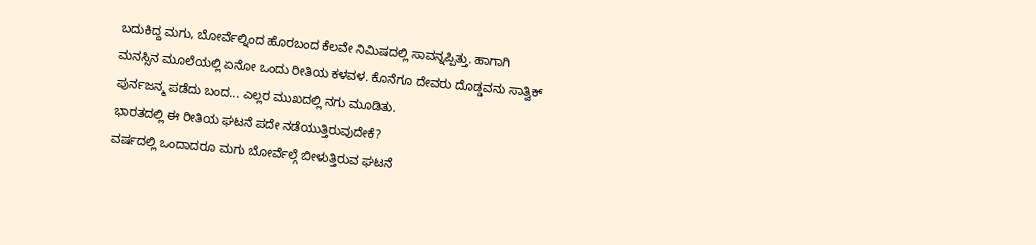ಬದುಕಿದ್ದ ಮಗು, ಬೋರ್ವೆಲ್ನಿಂದ ಹೊರಬಂದ ಕೆಲವೇ ನಿಮಿಷದಲ್ಲಿ ಸಾವನ್ನಪ್ಪಿತ್ತು. ಹಾಗಾಗಿ ಮನಸ್ಸಿನ ಮೂಲೆಯಲ್ಲಿ ಏನೋ ಒಂದು ರೀತಿಯ ಕಳವಳ. ಕೊನೆಗೂ ದೇವರು ದೊಡ್ಡವನು ಸಾತ್ವಿಕ್ ಪುರ್ನಜನ್ಮ ಪಡೆದು ಬಂದ... ಎಲ್ಲರ ಮುಖದಲ್ಲಿ ನಗು ಮೂಡಿತು.
ಭಾರತದಲ್ಲಿ ಈ ರೀತಿಯ ಘಟನೆ ಪದೇ ನಡೆಯುತ್ತಿರುವುದೇಕೆ?
ವರ್ಷದಲ್ಲಿ ಒಂದಾದರೂ ಮಗು ಬೋರ್ವೆಲ್ಗೆ ಬೀಳುತ್ತಿರುವ ಘಟನೆ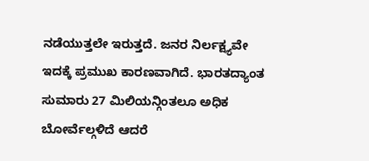ನಡೆಯುತ್ತಲೇ ಇರುತ್ತದೆ. ಜನರ ನಿರ್ಲಕ್ಷ್ಯವೇ ಇದಕ್ಕೆ ಪ್ರಮುಖ ಕಾರಣವಾಗಿದೆ. ಭಾರತದ್ಯಾಂತ ಸುಮಾರು 27 ಮಿಲಿಯನ್ಗಿಂತಲೂ ಅಧಿಕ ಬೋರ್ವೆಲ್ಗಳಿದೆ ಆದರೆ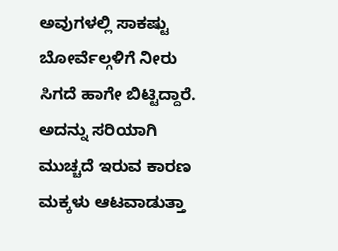ಅವುಗಳಲ್ಲಿ ಸಾಕಷ್ಟು ಬೋರ್ವೆಲ್ಗಳಿಗೆ ನೀರು ಸಿಗದೆ ಹಾಗೇ ಬಿಟ್ಟಿದ್ದಾರೆ. ಅದನ್ನು ಸರಿಯಾಗಿ ಮುಚ್ಚದೆ ಇರುವ ಕಾರಣ ಮಕ್ಕಳು ಆಟವಾಡುತ್ತಾ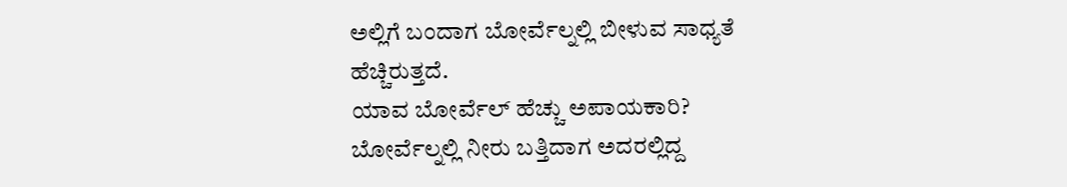ಅಲ್ಲಿಗೆ ಬಂದಾಗ ಬೋರ್ವೆಲ್ನಲ್ಲಿ ಬೀಳುವ ಸಾಧ್ಯತೆ ಹೆಚ್ಚಿರುತ್ತದೆ.
ಯಾವ ಬೋರ್ವೆಲ್ ಹೆಚ್ಚು ಅಪಾಯಕಾರಿ?
ಬೋರ್ವೆಲ್ನಲ್ಲಿ ನೀರು ಬತ್ತಿದಾಗ ಅದರಲ್ಲಿದ್ದ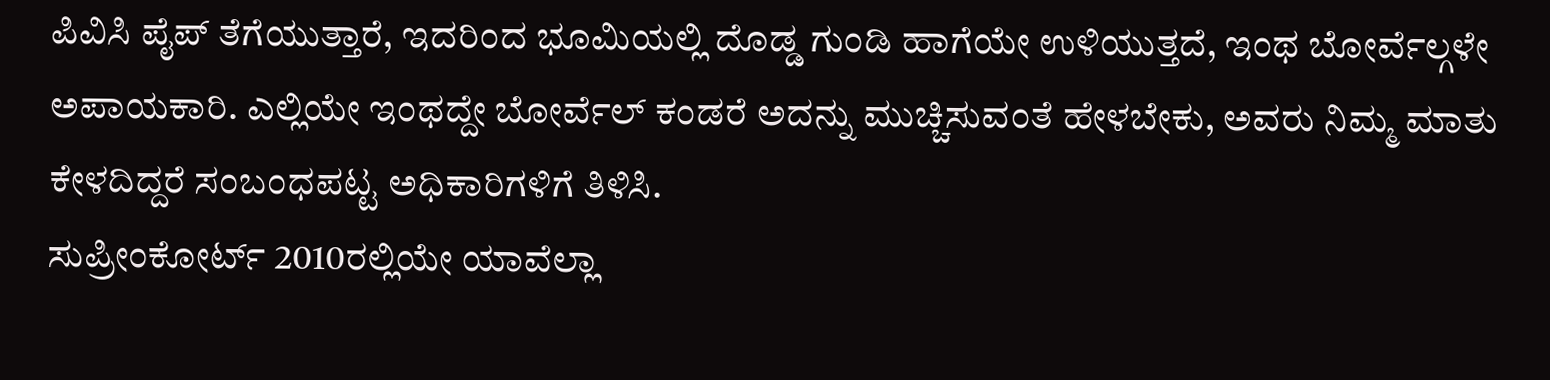ಪಿವಿಸಿ ಪೈಪ್ ತೆಗೆಯುತ್ತಾರೆ, ಇದರಿಂದ ಭೂಮಿಯಲ್ಲಿ ದೊಡ್ಡ ಗುಂಡಿ ಹಾಗೆಯೇ ಉಳಿಯುತ್ತದೆ, ಇಂಥ ಬೋರ್ವೆಲ್ಗಳೇ ಅಪಾಯಕಾರಿ. ಎಲ್ಲಿಯೇ ಇಂಥದ್ದೇ ಬೋರ್ವೆಲ್ ಕಂಡರೆ ಅದನ್ನು ಮುಚ್ಚಿಸುವಂತೆ ಹೇಳಬೇಕು, ಅವರು ನಿಮ್ಮ ಮಾತು ಕೇಳದಿದ್ದರೆ ಸಂಬಂಧಪಟ್ಟ ಅಧಿಕಾರಿಗಳಿಗೆ ತಿಳಿಸಿ.
ಸುಪ್ರೀಂಕೋರ್ಟ್ 2010ರಲ್ಲಿಯೇ ಯಾವೆಲ್ಲಾ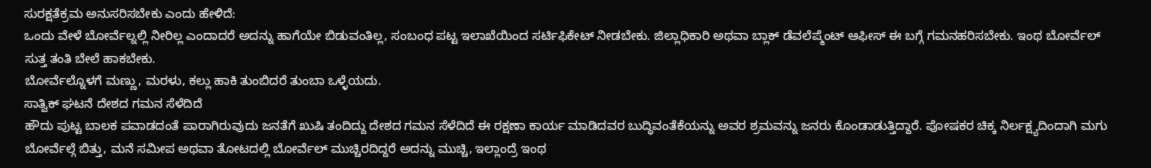ಸುರಕ್ಷತೆಕ್ರಮ ಅನುಸರಿಸಬೇಕು ಎಂದು ಹೇಳಿದೆ:
ಒಂದು ವೇಳೆ ಬೋರ್ವೆಲ್ನಲ್ಲಿ ನೀರಿಲ್ಲ ಎಂದಾದರೆ ಅದನ್ನು ಹಾಗೆಯೇ ಬಿಡುವಂತಿಲ್ಲ, ಸಂಬಂಧ ಪಟ್ಟ ಇಲಾಖೆಯಿಂದ ಸರ್ಟಿಫಿಕೇಟ್ ನೀಡಬೇಕು. ಜಿಲ್ಲಾಧಿಕಾರಿ ಅಥವಾ ಬ್ಲಾಕ್ ಡೆವಲೆಪ್ಮೆಂಟ್ ಆಫೀಸ್ ಈ ಬಗ್ಗೆ ಗಮನಹರಿಸಬೇಕು. ಇಂಥ ಬೋರ್ವೆಲ್ ಸುತ್ತ ತಂತಿ ಬೇಲೆ ಹಾಕಬೇಕು.
ಬೋರ್ವೆಲ್ನೊಳಗೆ ಮಣ್ಣು, ಮರಳು, ಕಲ್ಲು ಹಾಕಿ ತುಂಬಿದರೆ ತುಂಬಾ ಒಳ್ಳೆಯದು.
ಸಾತ್ವಿಕ್ ಘಟನೆ ದೇಶದ ಗಮನ ಸೆಳೆದಿದೆ
ಹೌದು ಪುಟ್ಟ ಬಾಲಕ ಪವಾಡದಂತೆ ಪಾರಾಗಿರುವುದು ಜನತೆಗೆ ಖುಷಿ ತಂದಿದ್ದು ದೇಶದ ಗಮನ ಸೆಳೆದಿದೆ ಈ ರಕ್ಷಣಾ ಕಾರ್ಯ ಮಾಡಿದವರ ಬುದ್ಧಿವಂತೆಕೆಯನ್ನು ಅವರ ಶ್ರಮವನ್ನು ಜನರು ಕೊಂಡಾಡುತ್ತಿದ್ದಾರೆ. ಪೋಷಕರ ಚಿಕ್ಕ ನಿರ್ಲಕ್ಷ್ಯದಿಂದಾಗಿ ಮಗು ಬೋರ್ವೆಲ್ಗೆ ಬಿತ್ತು, ಮನೆ ಸಮೀಪ ಅಥವಾ ತೋಟದಲ್ಲಿ ಬೋರ್ವೆಲ್ ಮುಚ್ಚಿರದಿದ್ದರೆ ಅದನ್ನು ಮುಚ್ಚಿ, ಇಲ್ಲಾಂದ್ರೆ ಇಂಥ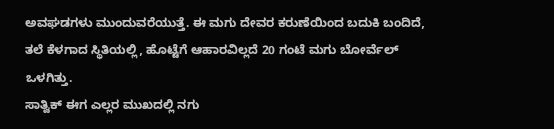ಅವಘಡಗಳು ಮುಂದುವರೆಯುತ್ತೆ. ಈ ಮಗು ದೇವರ ಕರುಣೆಯಿಂದ ಬದುಕಿ ಬಂದಿದೆ, ತಲೆ ಕೆಳಗಾದ ಸ್ಥಿತಿಯಲ್ಲಿ, ಹೊಟ್ಟೆಗೆ ಆಹಾರವಿಲ್ಲದೆ 20 ಗಂಟೆ ಮಗು ಬೋರ್ವೆಲ್ ಒಳಗಿತ್ತು.
ಸಾತ್ವಿಕ್ ಈಗ ಎಲ್ಲರ ಮುಖದಲ್ಲಿ ನಗು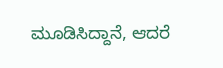ಮೂಡಿಸಿದ್ದಾನೆ, ಆದರೆ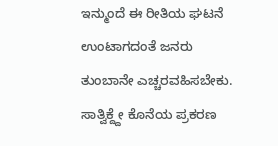ಇನ್ಮುಂದೆ ಈ ರೀತಿಯ ಘಟನೆ ಉಂಟಾಗದಂತೆ ಜನರು ತುಂಬಾನೇ ಎಚ್ಚರವಹಿಸಬೇಕು. ಸಾತ್ವಿಕ್ದ್ದೇ ಕೊನೆಯ ಪ್ರಕರಣ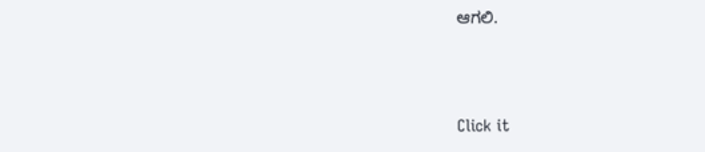ಆಗಲಿ.



Click it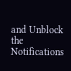and Unblock the Notifications